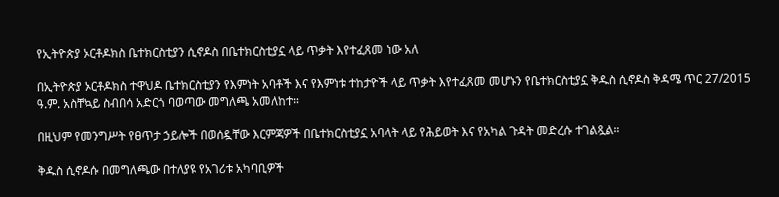የኢትዮጵያ ኦርቶዶክስ ቤተክርስቲያን ሲኖዶስ በቤተክርስቲያኗ ላይ ጥቃት እየተፈጸመ ነው አለ

በኢትዮጵያ ኦርቶዶክስ ተዋህዶ ቤተክርስቲያን የእምነት አባቶች እና የእምነቱ ተከታዮች ላይ ጥቃት እየተፈጸመ መሆኑን የቤተክርስቲያኗ ቅዱስ ሲኖዶስ ቅዳሜ ጥር 27/2015 ዓ.ም. አስቸኳይ ስብበሳ አድርጎ ባወጣው መግለጫ አመለከተ።

በዚህም የመንግሥት የፀጥታ ኃይሎች በወሰዷቸው እርምጃዎች በቤተክርስቲያኗ አባላት ላይ የሕይወት እና የአካል ጉዳት መድረሱ ተገልጿል።

ቅዱስ ሲኖዶሱ በመግለጫው በተለያዩ የአገሪቱ አካባቢዎች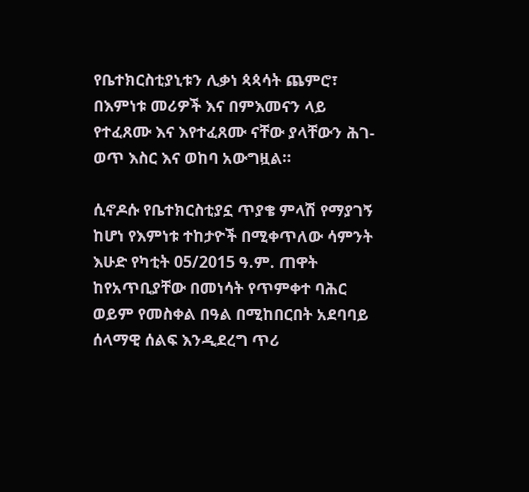የቤተክርስቲያኒቱን ሊቃነ ጳጳሳት ጨምሮ፣ በእምነቱ መሪዎች እና በምእመናን ላይ የተፈጸሙ እና እየተፈጸሙ ናቸው ያላቸውን ሕገ-ወጥ እስር እና ወከባ አውግዟል።

ሲኖዶሱ የቤተክርስቲያኗ ጥያቄ ምላሽ የማያገኝ ከሆነ የእምነቱ ተከታዮች በሚቀጥለው ሳምንት እሁድ የካቲት 05/2015 ዓ.ም. ጠዋት ከየአጥቢያቸው በመነሳት የጥምቀተ ባሕር ወይም የመስቀል በዓል በሚከበርበት አደባባይ ሰላማዊ ሰልፍ እንዲደረግ ጥሪ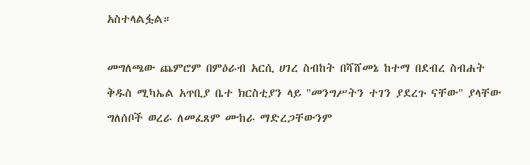አስተላልፏል።

መግለጫው ጨምሮም በምዕራብ አርሲ ሀገረ ስብከት በሻሸመኔ ከተማ በደብረ ስብሐት ቅዱስ ሚካኤል አጥቢያ ቤተ ክርስቲያን ላይ "መንግሥትን ተገን ያደረጉ ናቸው" ያላቸው ግለሰቦች ወረራ ለመፈጸም ሙከራ ማድረጋቸውንም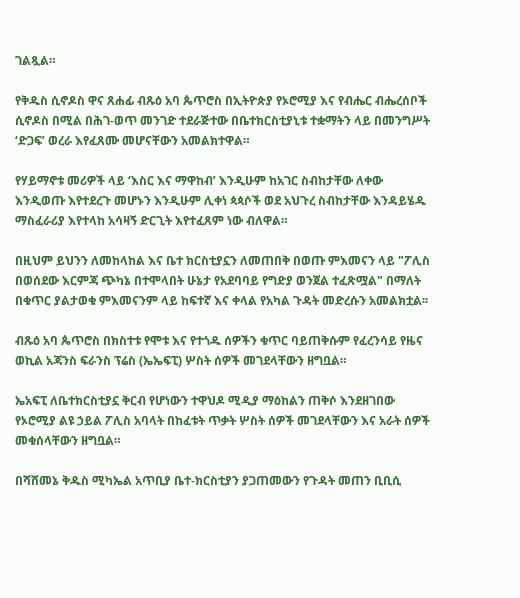ገልጿል።

የቅዱስ ሲኖዶስ ዋና ጸሐፊ ብጹዕ አባ ጴጥሮስ በኢትዮጵያ የኦሮሚያ እና የብሔር ብሔረሰቦች ሲኖዶስ በሚል በሕገ-ወጥ መንገድ ተደራጅተው በቤተክርስቲያኒቱ ተቋማትን ላይ በመንግሥት ‘ድጋፍ’ ወረራ እየፈጸሙ መሆናቸውን አመልክተዋል።

የሃይማኖቱ መሪዎች ላይ ‘እስር እና ማዋከብ’ እንዲሁም ከአገር ስብከታቸው ለቀው እንዲወጡ እየተደረጉ መሆኑን እንዲሁም ሊቀነ ጳጳሶች ወደ አህጉረ ስብከታቸው እንዳይሄዱ ማስፈራሪያ እየተላከ አሳዛኝ ድርጊት እየተፈጸም ነው ብለዋል።

በዚህም ይህንን ለመከላከል እና ቤተ ክርስቲያኗን ለመጠበቅ በወጡ ምእመናን ላይ "ፖሊስ በወሰደው እርምጃ ጭካኔ በተሞላበት ሁኔታ የአደባባይ የግድያ ወንጀል ተፈጽሟል" በማለት በቁጥር ያልታወቁ ምእመናንም ላይ ከፍተኛ እና ቀላል የአካል ጉዳት መድረሱን አመልክቷል፡፡

ብጹዕ አባ ጴጥሮስ በክስተቱ የሞቱ እና የተጎዱ ሰዎችን ቁጥር ባይጠቅሱም የፈረንሳይ የዜና ወኪል አጃንስ ፍራንስ ፕሬስ (ኤኤፍፒ) ሦስት ሰዎች መገደላቸውን ዘግቧል።

ኤአፍፒ ለቤተክርስቲያኗ ቅርብ የሆነውን ተዋህዶ ሚዲያ ማዕከልን ጠቅሶ እንደዘገበው የኦሮሚያ ልዩ ኃይል ፖሊስ አባላት በከፈቱት ጥቃት ሦስት ሰዎች መገደላቸውን እና አራት ሰዎች መቁሰላቸውን ዘግቧል።

በሻሸመኔ ቅዱስ ሚካኤል አጥቢያ ቤተ-ክርስቲያን ያጋጠመውን የጉዳት መጠን ቢቢሲ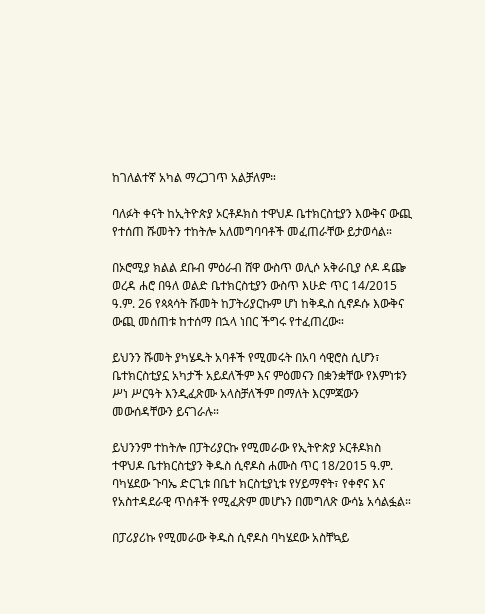ከገለልተኛ አካል ማረጋገጥ አልቻለም።

ባለፉት ቀናት ከኢትዮጵያ ኦርቶዶክስ ተዋህዶ ቤተክርስቲያን እውቅና ውጪ የተሰጠ ሹመትን ተከትሎ አለመግባባቶች መፈጠራቸው ይታወሳል።

በኦሮሚያ ክልል ደቡብ ምዕራብ ሸዋ ውስጥ ወሊሶ አቅራቢያ ሶዶ ዳጬ ወረዳ ሐሮ በዓለ ወልድ ቤተክርስቲያን ውስጥ እሁድ ጥር 14/2015 ዓ.ም. 26 የጳጳሳት ሹመት ከፓትሪያርኩም ሆነ ከቅዱስ ሲኖዶሱ እውቅና ውጪ መሰጠቱ ከተሰማ በኋላ ነበር ችግሩ የተፈጠረው።

ይህንን ሹመት ያካሄዱት አባቶች የሚመሩት በአባ ሳዊሮስ ሲሆን፣ ቤተክርስቲያኗ አካታች አይደለችም እና ምዕመናን በቋንቋቸው የእምነቱን ሥነ ሥርዓት እንዲፈጽሙ አላስቻለችም በማለት እርምጃውን መውሰዳቸውን ይናገራሉ።

ይህንንም ተከትሎ በፓትሪያርኩ የሚመራው የኢትዮጵያ ኦርቶዶክስ ተዋህዶ ቤተክርስቲያን ቅዱስ ሲኖዶስ ሐሙስ ጥር 18/2015 ዓ.ም. ባካሄደው ጉባኤ ድርጊቱ በቤተ ክርስቲያኒቱ የሃይማኖት፣ የቀኖና እና የአስተዳደራዊ ጥሰቶች የሚፈጽም መሆኑን በመግለጽ ውሳኔ አሳልፏል።

በፓሪያሪኩ የሚመራው ቅዱስ ሲኖዶስ ባካሄደው አስቸኳይ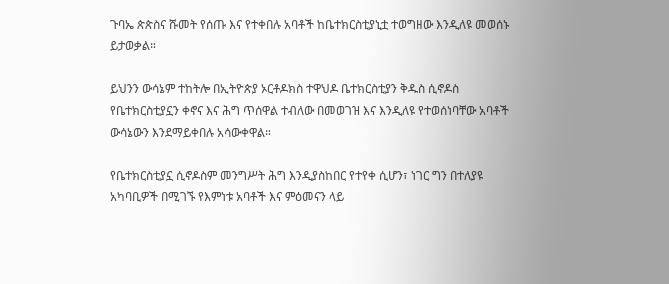ጉባኤ ጵጵስና ሹመት የሰጡ እና የተቀበሉ አባቶች ከቤተክርስቲያኒቷ ተወግዘው እንዲለዩ መወሰኑ ይታወቃል።

ይህንን ውሳኔም ተከትሎ በኢትዮጵያ ኦርቶዶክስ ተዋህዶ ቤተክርስቲያን ቅዱስ ሲኖዶስ የቤተክርስቲያኗን ቀኖና እና ሕግ ጥሰዋል ተብለው በመወገዝ እና እንዲለዩ የተወሰነባቸው አባቶች ውሳኔውን እንደማይቀበሉ አሳውቀዋል።

የቤተክርስቲያኗ ሲኖዶስም መንግሥት ሕግ እንዲያስከበር የተየቀ ሲሆን፣ ነገር ግን በተለያዩ አካባቢዎች በሚገኙ የእምነቱ አባቶች እና ምዕመናን ላይ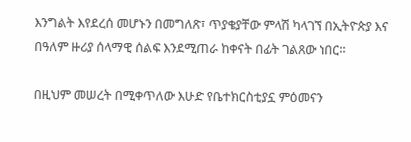እንግልት እየደረሰ መሆኑን በመግለጽ፣ ጥያቄያቸው ምላሽ ካላገኘ በኢትዮጵያ እና በዓለም ዙሪያ ሰላማዊ ሰልፍ እንደሚጠራ ከቀናት በፊት ገልጸው ነበር።

በዚህም መሠረት በሚቀጥለው እሁድ የቤተክርስቲያኗ ምዕመናን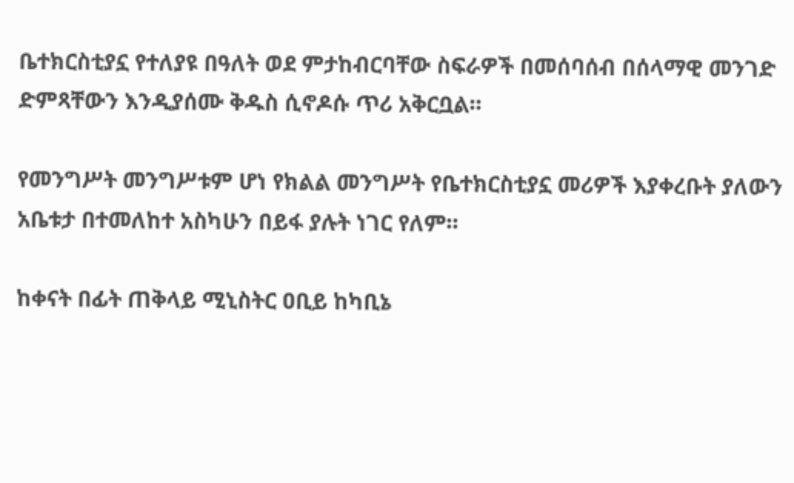ቤተክርስቲያኗ የተለያዩ በዓለት ወደ ምታከብርባቸው ስፍራዎች በመሰባሰብ በሰላማዊ መንገድ ድምጻቸውን እንዲያሰሙ ቅዱስ ሲኖዶሱ ጥሪ አቅርቧል።

የመንግሥት መንግሥቱም ሆነ የክልል መንግሥት የቤተክርስቲያኗ መሪዎች እያቀረቡት ያለውን አቤቱታ በተመለከተ አስካሁን በይፋ ያሉት ነገር የለም።

ከቀናት በፊት ጠቅላይ ሚኒስትር ዐቢይ ከካቢኔ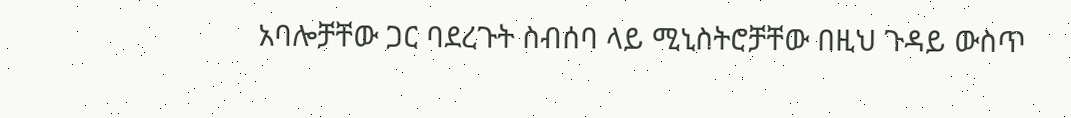አባሎቻቸው ጋር ባደረጉት ስብሰባ ላይ ሚኒስትሮቻቸው በዚህ ጉዳይ ውስጥ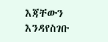እጃቸውን እንዳየስገቡ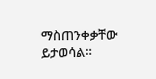ማስጠንቀቃቸው ይታወሳል።